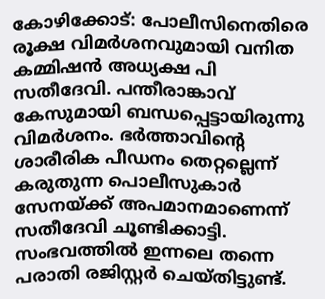കോഴിക്കോട്: പോലീസിനെതിരെ രൂക്ഷ വിമർശനവുമായി വനിത കമ്മിഷൻ അധ്യക്ഷ പി സതീദേവി. പന്തീരാങ്കാവ് കേസുമായി ബന്ധപ്പെട്ടായിരുന്നു വിമർശനം. ഭർത്താവിന്റെ ശാരീരിക പീഡനം തെറ്റല്ലെന്ന് കരുതുന്ന പൊലീസുകാർ സേനയ്ക്ക് അപമാനമാണെന്ന് സതീദേവി ചൂണ്ടിക്കാട്ടി.
സംഭവത്തിൽ ഇന്നലെ തന്നെ പരാതി രജിസ്റ്റർ ചെയ്തിട്ടുണ്ട്.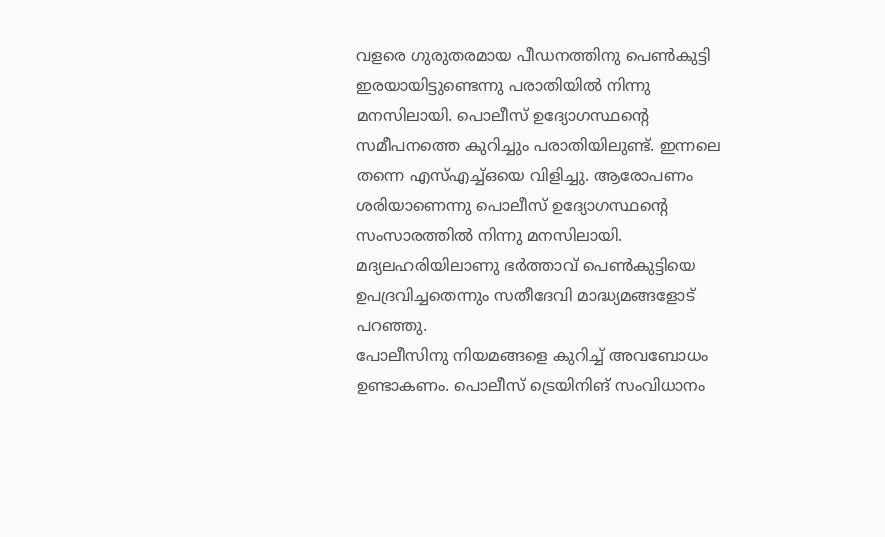വളരെ ഗുരുതരമായ പീഡനത്തിനു പെൺകുട്ടി ഇരയായിട്ടുണ്ടെന്നു പരാതിയിൽ നിന്നു മനസിലായി. പൊലീസ് ഉദ്യോഗസ്ഥന്റെ സമീപനത്തെ കുറിച്ചും പരാതിയിലുണ്ട്. ഇന്നലെ തന്നെ എസ്എച്ച്ഒയെ വിളിച്ചു. ആരോപണം ശരിയാണെന്നു പൊലീസ് ഉദ്യോഗസ്ഥന്റെ സംസാരത്തിൽ നിന്നു മനസിലായി. മദ്യലഹരിയിലാണു ഭർത്താവ് പെൺകുട്ടിയെ ഉപദ്രവിച്ചതെന്നും സതീദേവി മാദ്ധ്യമങ്ങളോട് പറഞ്ഞു.
പോലീസിനു നിയമങ്ങളെ കുറിച്ച് അവബോധം ഉണ്ടാകണം. പൊലീസ് ട്രെയിനിങ് സംവിധാനം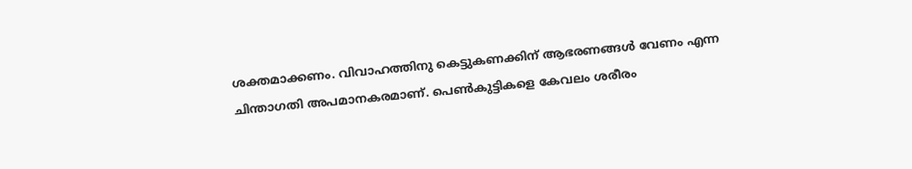ശക്തമാക്കണം. വിവാഹത്തിനു കെട്ടുകണക്കിന് ആഭരണങ്ങൾ വേണം എന്ന ചിന്താഗതി അപമാനകരമാണ്. പെൺകുട്ടികളെ കേവലം ശരീരം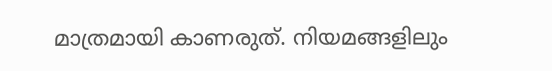മാത്രമായി കാണരുത്. നിയമങ്ങളിലും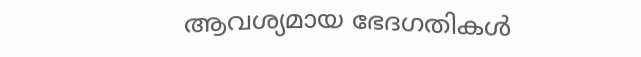ആവശ്യമായ ഭേദഗതികൾ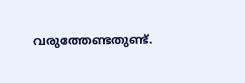വരുത്തേണ്ടതുണ്ട്.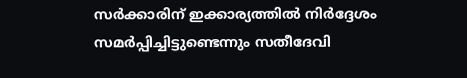സർക്കാരിന് ഇക്കാര്യത്തിൽ നിർദ്ദേശം സമർപ്പിച്ചിട്ടുണ്ടെന്നും സതീദേവി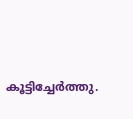കൂട്ടിച്ചേർത്തു.